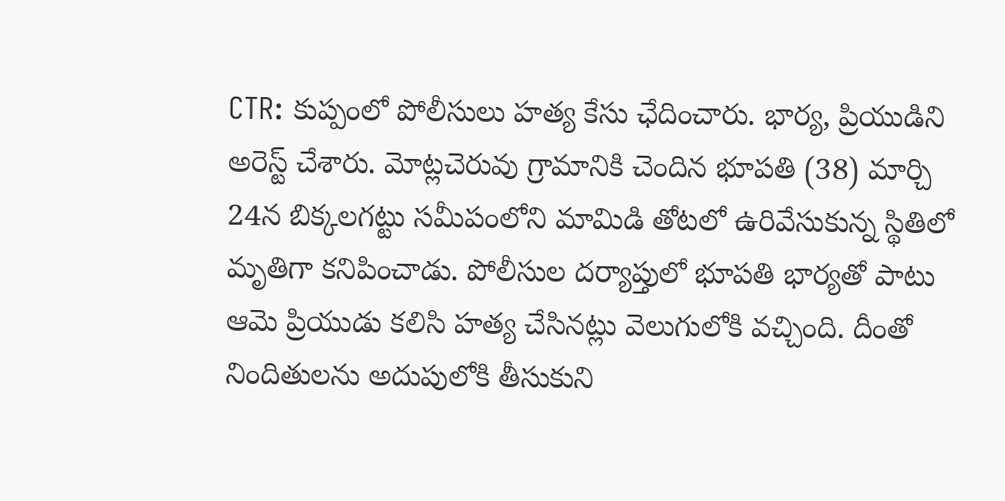CTR: కుప్పంలో పోలీసులు హత్య కేసు ఛేదించారు. భార్య, ప్రియుడిని అరెస్ట్ చేశారు. మోట్లచెరువు గ్రామానికి చెందిన భూపతి (38) మార్చి 24న బిక్కలగట్టు సమీపంలోని మామిడి తోటలో ఉరివేసుకున్న స్థితిలో మృతిగా కనిపించాడు. పోలీసుల దర్యాప్తులో భూపతి భార్యతో పాటు ఆమె ప్రియుడు కలిసి హత్య చేసినట్లు వెలుగులోకి వచ్చింది. దీంతో నిందితులను అదుపులోకి తీసుకుని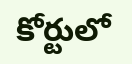కోర్టులో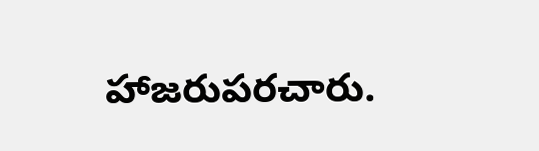హాజరుపరచారు.